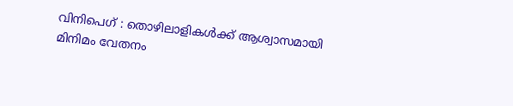വിനിപെഗ് : തൊഴിലാളികൾക്ക് ആശ്വാസമായി മിനിമം വേതനം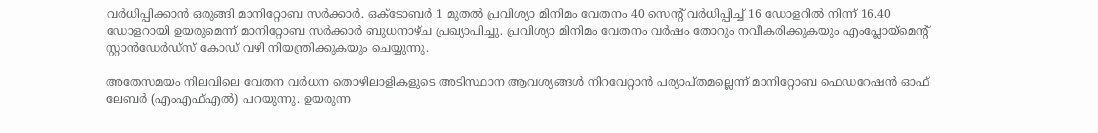വർധിപ്പിക്കാൻ ഒരുങ്ങി മാനിറ്റോബ സർക്കാർ. ഒക്ടോബർ 1 മുതൽ പ്രവിശ്യാ മിനിമം വേതനം 40 സെൻ്റ് വർധിപ്പിച്ച് 16 ഡോളറിൽ നിന്ന് 16.40 ഡോളറായി ഉയരുമെന്ന് മാനിറ്റോബ സർക്കാർ ബുധനാഴ്ച പ്രഖ്യാപിച്ചു. പ്രവിശ്യാ മിനിമം വേതനം വർഷം തോറും നവീകരിക്കുകയും എംപ്ലോയ്മെൻ്റ് സ്റ്റാൻഡേർഡ്സ് കോഡ് വഴി നിയന്ത്രിക്കുകയും ചെയ്യുന്നു.

അതേസമയം നിലവിലെ വേതന വർധന തൊഴിലാളികളുടെ അടിസ്ഥാന ആവശ്യങ്ങൾ നിറവേറ്റാൻ പര്യാപ്തമല്ലെന്ന് മാനിറ്റോബ ഫെഡറേഷൻ ഓഫ് ലേബർ (എംഎഫ്എൽ) പറയുന്നു. ഉയരുന്ന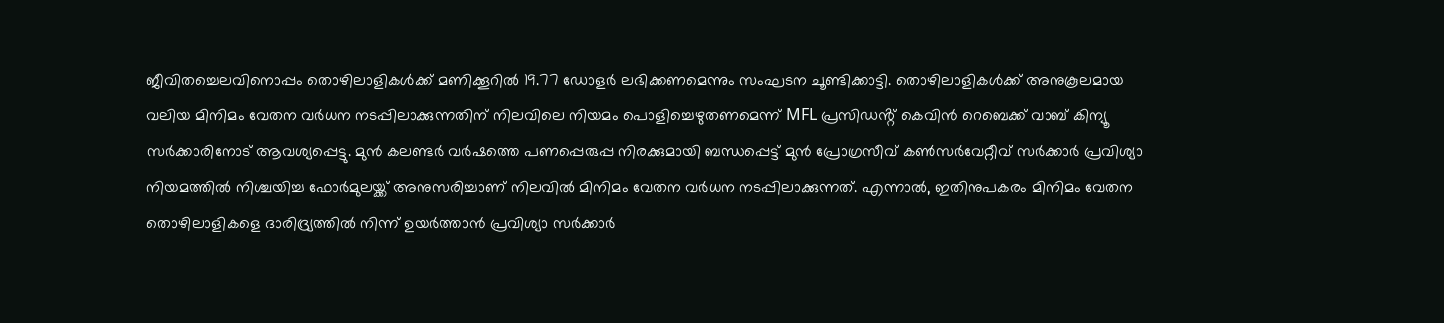ജീവിതച്ചെലവിനൊപ്പം തൊഴിലാളികൾക്ക് മണിക്കൂറിൽ 19.77 ഡോളർ ലഭിക്കണമെന്നും സംഘടന ചൂണ്ടിക്കാട്ടി. തൊഴിലാളികൾക്ക് അനുകൂലമായ വലിയ മിനിമം വേതന വർധന നടപ്പിലാക്കുന്നതിന് നിലവിലെ നിയമം പൊളിച്ചെഴുതണമെന്ന് MFL പ്രസിഡൻ്റ് കെവിൻ റെബെക്ക് വാബ് കിന്യൂ സർക്കാരിനോട് ആവശ്യപ്പെട്ടു. മുൻ കലണ്ടർ വർഷത്തെ പണപ്പെരുപ്പ നിരക്കുമായി ബന്ധപ്പെട്ട് മുൻ പ്രോഗ്രസീവ് കൺസർവേറ്റീവ് സർക്കാർ പ്രവിശ്യാ നിയമത്തിൽ നിശ്ചയിച്ച ഫോർമുലയ്ക്ക് അനുസരിച്ചാണ് നിലവിൽ മിനിമം വേതന വർധന നടപ്പിലാക്കുന്നത്. എന്നാൽ, ഇതിനുപകരം മിനിമം വേതന തൊഴിലാളികളെ ദാരിദ്ര്യത്തിൽ നിന്ന് ഉയർത്താൻ പ്രവിശ്യാ സർക്കാർ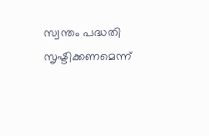സ്വന്തം പദ്ധതി സൃഷ്ടിക്കണമെന്ന്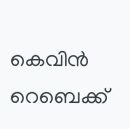കെവിൻ റെബെക്ക്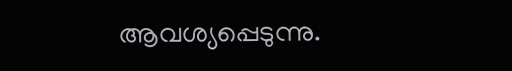ആവശ്യപ്പെടുന്നു.